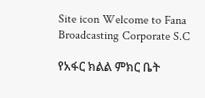Site icon Welcome to Fana Broadcasting Corporate S.C

የአፋር ክልል ምክር ቤት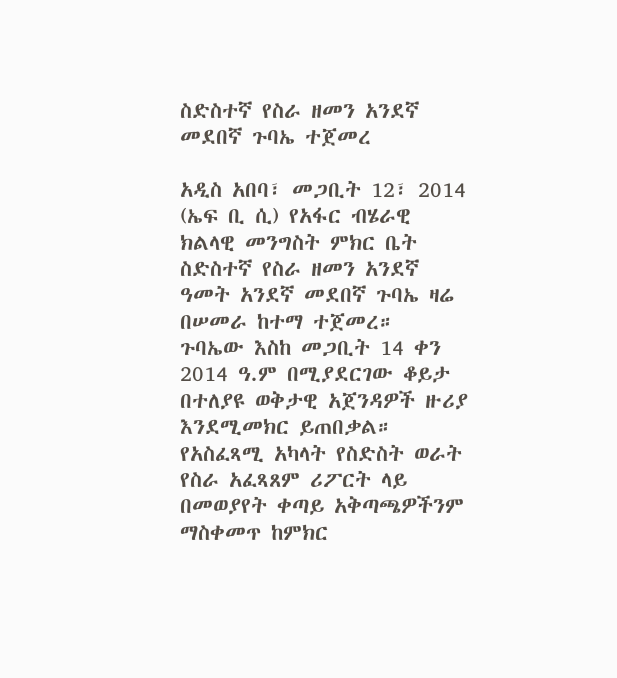ስድስተኛ የስራ ዘመን አንደኛ መደበኛ ጉባኤ ተጀመረ

አዲስ አበባ፣ መጋቢት 12፣ 2014 (ኤፍ ቢ ሲ) የአፋር ብሄራዊ ክልላዊ መንግስት ምክር ቤት ስድስተኛ የስራ ዘመን አንደኛ ዓመት አንደኛ መደበኛ ጉባኤ ዛሬ በሠመራ ከተማ ተጀመረ።
ጉባኤው እስከ መጋቢት 14 ቀን 2014 ዓ.ም በሚያደርገው ቆይታ በተለያዩ ወቅታዊ አጀንዳዎች ዙሪያ እንደሚመክር ይጠበቃል።
የአስፈጻሚ አካላት የስድስት ወራት የስራ አፈጻጸም ሪፖርት ላይ በመወያየት ቀጣይ አቅጣጫዎችንም ማስቀመጥ ከምክር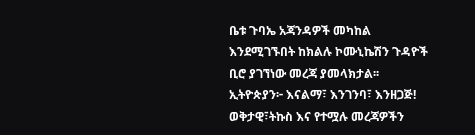ቤቱ ጉባኤ አጃንዳዎች መካከል እንደሚገኙበት ከክልሉ ኮሙኒኬሽን ጉዳዮች ቢሮ ያገኘነው መረጃ ያመላክታል፡፡
ኢትዮጵያን፦ እናልማ፣ እንገንባ፣ እንዘጋጅ!
ወቅታዊ፣ትኩስ እና የተሟሉ መረጃዎችን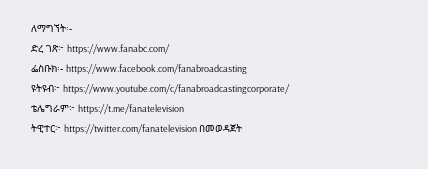ለማግኘት፡-
ድረ ገጽ፦ https://www.fanabc.com/
ፌስቡክ፡- https://www.facebook.com/fanabroadcasting
ዩትዩብ፦ https://www.youtube.com/c/fanabroadcastingcorporate/
ቴሌግራም፦ https://t.me/fanatelevision
ትዊተር፦ https://twitter.com/fanatelevision በመወዳጀት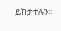ይከታተሉን፡፡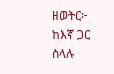ዘወትር፦ ከእኛ ጋር ስላሉ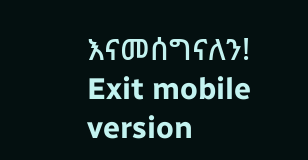እናመሰግናለን!
Exit mobile version